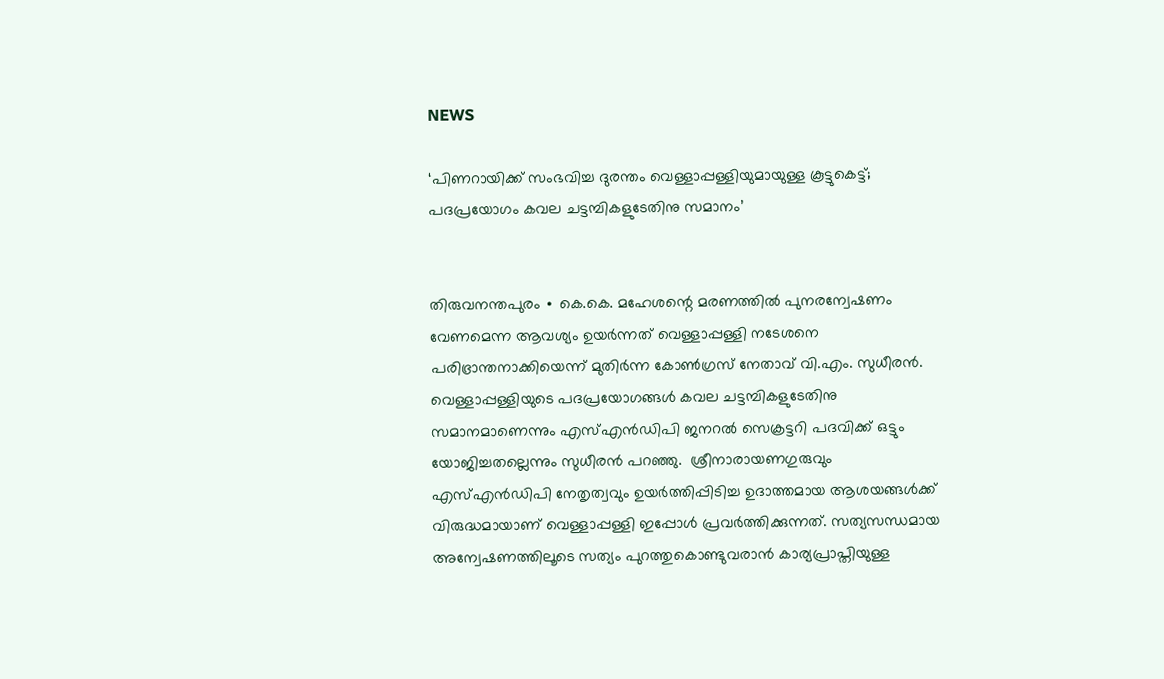NEWS

‘പിണറായിക്ക് സംഭവിച്ച ദുരന്തം വെള്ളാപ്പള്ളിയുമായുള്ള കൂട്ടുകെട്ട്; പദപ്രയോഗം കവല ചട്ടമ്പികളുടേതിനു സമാനം’


തിരുവനന്തപുരം ∙ കെ.കെ. മഹേശന്റെ മരണത്തിൽ പുനരന്വേഷണം വേണമെന്ന ആവശ്യം ഉയർന്നത് വെള്ളാപ്പള്ളി നടേശനെ പരിഭ്രാന്തനാക്കിയെന്ന് മുതിർന്ന കോൺഗ്രസ് നേതാവ് വി.എം. സുധീരൻ. വെള്ളാപ്പള്ളിയുടെ പദപ്രയോഗങ്ങൾ കവല ചട്ടമ്പികളുടേതിനു സമാനമാണെന്നും എസ്എൻഡിപി ജനറൽ സെക്രട്ടറി പദവിക്ക് ഒട്ടും യോജിച്ചതല്ലെന്നും സുധീരൻ പറഞ്ഞു.  ശ്രീനാരായണഗുരുവും എസ്എൻഡിപി നേതൃത്വവും ഉയർത്തിപ്പിടിച്ച ഉദാത്തമായ ആശയങ്ങൾക്ക് വിരുദ്ധമായാണ് വെള്ളാപ്പള്ളി ഇപ്പോൾ പ്രവർത്തിക്കുന്നത്. സത്യസന്ധമായ അന്വേഷണത്തിലൂടെ സത്യം പുറത്തുകൊണ്ടുവരാൻ കാര്യപ്രാപ്തിയുള്ള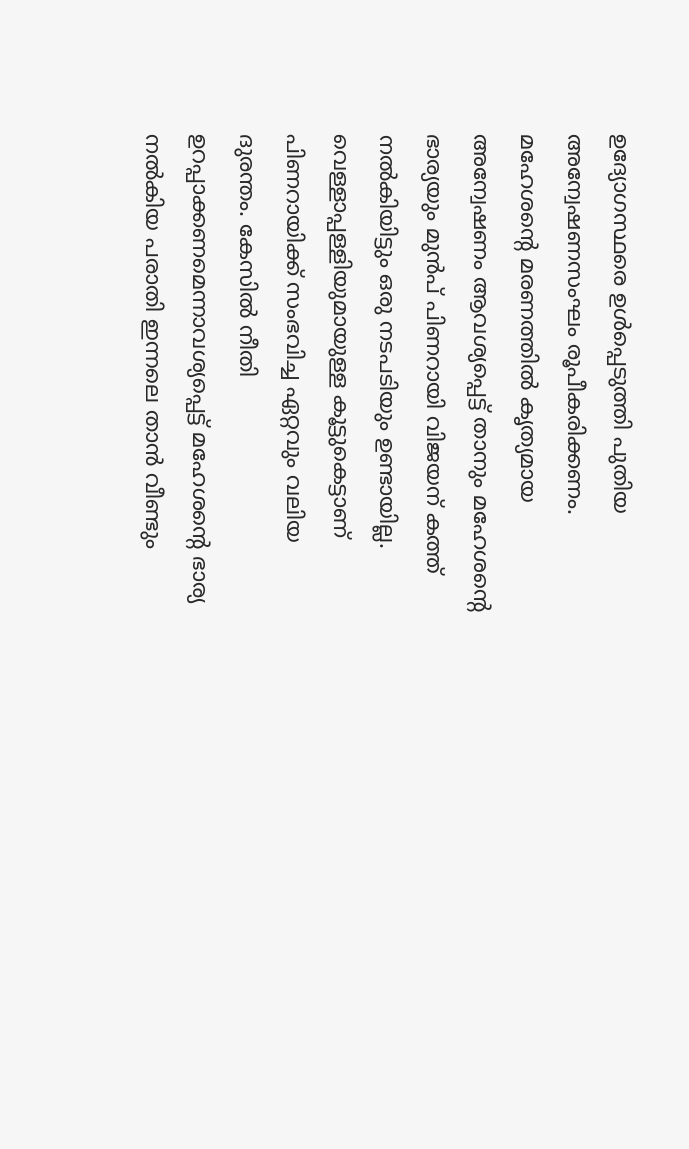ഉദ്യോഗസ്ഥരെ ഉൾപ്പെടുത്തി പുതിയ അന്വേഷണസംഘം രൂപീകരിക്കണം. മഹേശന്റെ മരണത്തിൽ കൃത്യമായ അന്വേഷണം ആവശ്യപ്പെട്ട് താനും മഹേശന്റെ ഭാര്യയും മുൻപ് പിണറായി വിജയന് കത്ത് നൽകിയിട്ടും ഒരു നടപടിയും ഉണ്ടായില്ല. വെള്ളാപ്പള്ളിയുമായുള്ള കൂട്ടുകെട്ടാണ് പിണറായിക്ക് സംഭവിച്ച ഏറ്റവും വലിയ ദുരന്തം. കേസിൽ നീതി ഉറപ്പാക്കണമെന്നാവശ്യപ്പെട്ട് മഹേശന്റെ ഭാര്യ നൽകിയ പരാതി ഇന്നലെ താൻ വീണ്ടും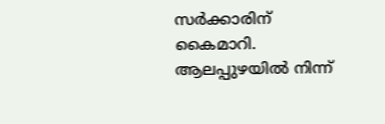സർക്കാരിന് കൈമാറി. ആലപ്പുഴയിൽ നിന്ന്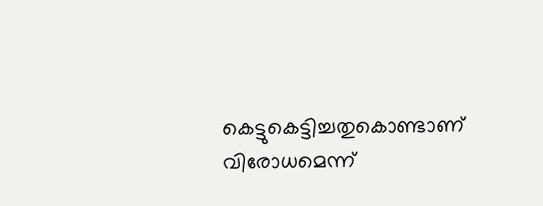കെട്ടുകെട്ടിച്ചതുകൊണ്ടാണ് വിരോധമെന്ന്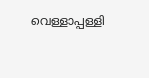വെള്ളാപ്പള്ളി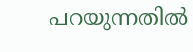പറയുന്നതിൽ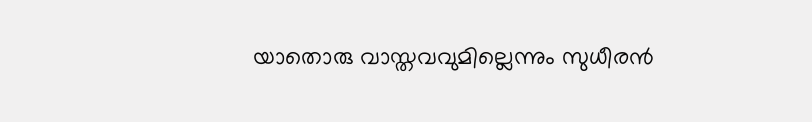യാതൊരു വാസ്തവവുമില്ലെന്നും സുധീരൻ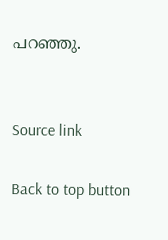പറഞ്ഞു.


Source link

Back to top button